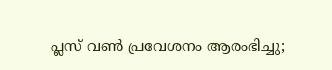പ്ലസ് വണ്‍ പ്രവേശനം ആരംഭിച്ചു;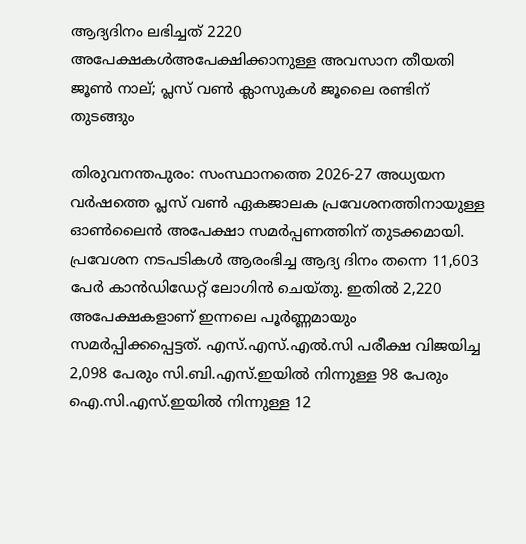ആദ്യദിനം ലഭിച്ചത് 2220 അപേക്ഷകള്‍അപേക്ഷിക്കാനുള്ള അവസാന തീയതി ജൂണ്‍ നാല്; പ്ലസ് വണ്‍ ക്ലാസുകള്‍ ജൂലൈ രണ്ടിന് തുടങ്ങും

തിരുവനന്തപുരം: സംസ്ഥാനത്തെ 2026-27 അധ്യയന വര്‍ഷത്തെ പ്ലസ് വണ്‍ ഏകജാലക പ്രവേശനത്തിനായുള്ള ഓണ്‍ലൈന്‍ അപേക്ഷാ സമര്‍പ്പണത്തിന് തുടക്കമായി. പ്രവേശന നടപടികൾ ആരംഭിച്ച ആദ്യ ദിനം തന്നെ 11,603 പേർ കാൻഡിഡേറ്റ് ലോഗിൻ ചെയ്തു. ഇതിൽ 2,220 അപേക്ഷകളാണ് ഇന്നലെ പൂർണ്ണമായും സമർപ്പിക്കപ്പെട്ടത്. എസ്.എസ്.എൽ.സി പരീക്ഷ വിജയിച്ച 2,098 പേരും സി.ബി.എസ്.ഇയിൽ നിന്നുള്ള 98 പേരും ഐ.സി.എസ്.ഇയിൽ നിന്നുള്ള 12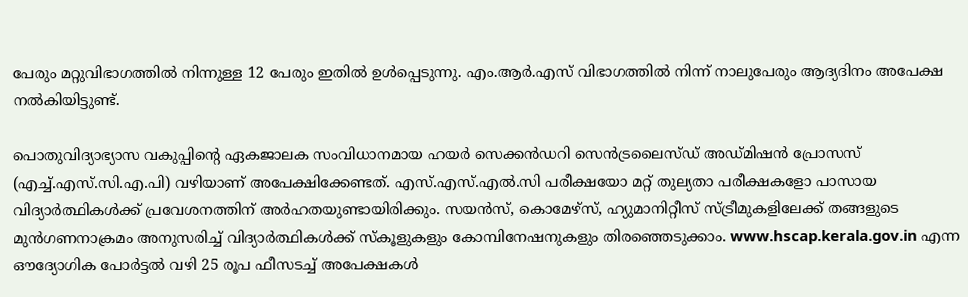പേരും മറ്റുവിഭാഗത്തിൽ നിന്നുള്ള 12 പേരും ഇതിൽ ഉൾപ്പെടുന്നു. എം.ആർ.എസ് വിഭാഗത്തിൽ നിന്ന് നാലുപേരും ആദ്യദിനം അപേക്ഷ നൽകിയിട്ടുണ്ട്.

പൊതുവിദ്യാഭ്യാസ വകുപ്പിന്റെ ഏകജാലക സംവിധാനമായ ഹയര്‍ സെക്കന്‍ഡറി സെന്‍ട്രലൈസ്ഡ് അഡ്മിഷന്‍ പ്രോസസ് (എച്ച്.എസ്.സി.എ.പി) വഴിയാണ് അപേക്ഷിക്കേണ്ടത്. എസ്.എസ്.എല്‍.സി പരീക്ഷയോ മറ്റ് തുല്യതാ പരീക്ഷകളോ പാസായ വിദ്യാര്‍ത്ഥികള്‍ക്ക് പ്രവേശനത്തിന് അര്‍ഹതയുണ്ടായിരിക്കും. സയന്‍സ്, കൊമേഴ്‌സ്, ഹ്യുമാനിറ്റീസ് സ്ട്രീമുകളിലേക്ക് തങ്ങളുടെ മുന്‍ഗണനാക്രമം അനുസരിച്ച് വിദ്യാര്‍ത്ഥികള്‍ക്ക് സ്‌കൂളുകളും കോമ്പിനേഷനുകളും തിരഞ്ഞെടുക്കാം. www.hscap.kerala.gov.in എന്ന ഔദ്യോഗിക പോര്‍ട്ടല്‍ വഴി 25 രൂപ ഫീസടച്ച് അപേക്ഷകൾ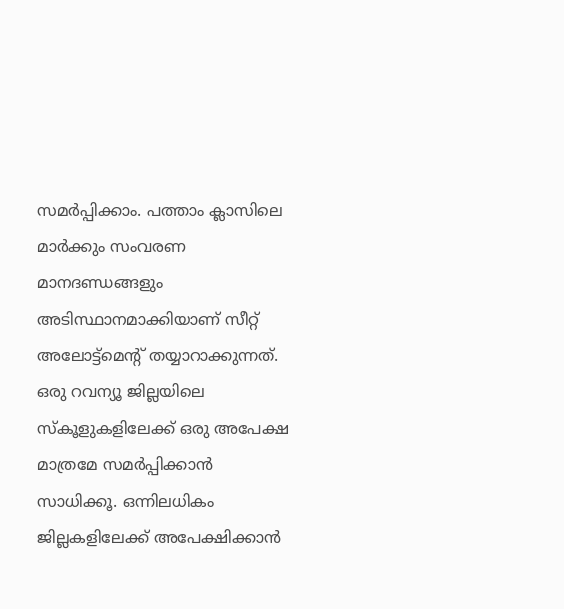സമർപ്പിക്കാം. പത്താം ക്ലാസിലെ മാര്‍ക്കും സംവരണ മാനദണ്ഡങ്ങളും അടിസ്ഥാനമാക്കിയാണ് സീറ്റ് അലോട്ട്‌മെന്റ് തയ്യാറാക്കുന്നത്. ഒരു റവന്യൂ ജില്ലയിലെ സ്‌കൂളുകളിലേക്ക് ഒരു അപേക്ഷ മാത്രമേ സമര്‍പ്പിക്കാന്‍ സാധിക്കൂ. ഒന്നിലധികം ജില്ലകളിലേക്ക് അപേക്ഷിക്കാന്‍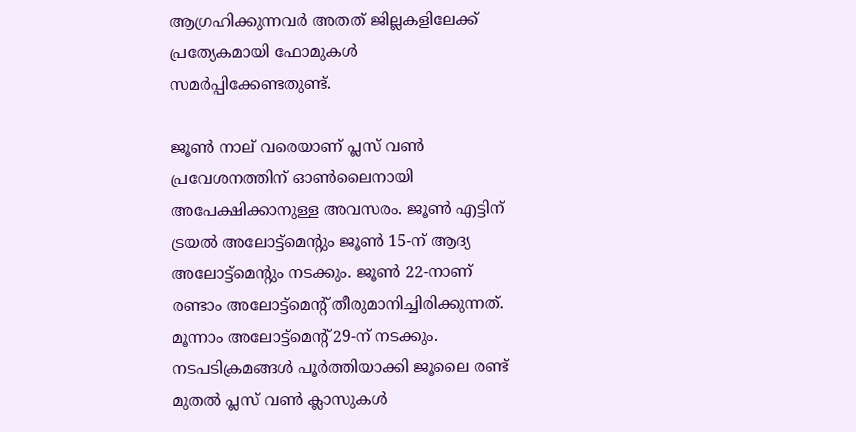ആഗ്രഹിക്കുന്നവര്‍ അതത് ജില്ലകളിലേക്ക് പ്രത്യേകമായി ഫോമുകള്‍ സമര്‍പ്പിക്കേണ്ടതുണ്ട്.

ജൂണ്‍ നാല് വരെയാണ് പ്ലസ് വണ്‍ പ്രവേശനത്തിന് ഓൺലൈനായി അപേക്ഷിക്കാനുള്ള അവസരം. ജൂണ്‍ എട്ടിന് ട്രയല്‍ അലോട്ട്‌മെന്റും ജൂൺ 15-ന് ആദ്യ അലോട്ട്‌മെന്റും നടക്കും. ജൂൺ 22-നാണ് രണ്ടാം അലോട്ട്‌മെന്റ് തീരുമാനിച്ചിരിക്കുന്നത്. മൂന്നാം അലോട്ട്‌മെന്റ് 29-ന് നടക്കും. നടപടിക്രമങ്ങൾ പൂർത്തിയാക്കി ജൂലൈ രണ്ട് മുതല്‍ പ്ലസ് വൺ ക്ലാസുകള്‍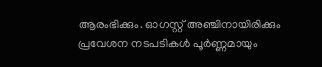ആരംഭിക്കും. ഓഗസ്റ്റ് അഞ്ചിനായിരിക്കും പ്രവേശന നടപടികള്‍ പൂർണ്ണമായും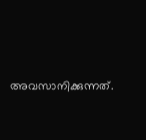അവസാനിക്കുന്നത്.